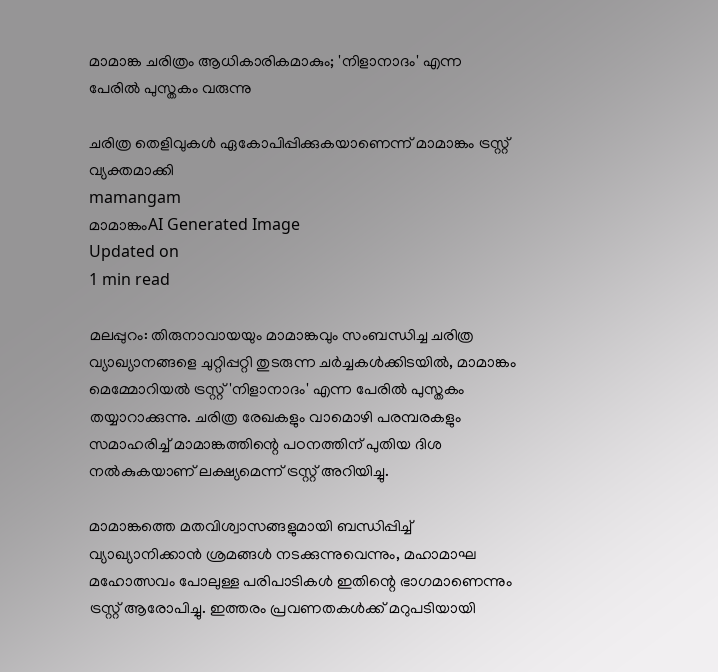മാമാങ്ക ചരിത്രം ആധികാരികമാകും; 'നിളാനാദം' എന്ന പേരില്‍ പുസ്തകം വരുന്നു

ചരിത്ര തെളിവുകള്‍ ഏകോപിപ്പിക്കുകയാണെന്ന് മാമാങ്കം ട്രസ്റ്റ് വ്യക്തമാക്കി
mamangam
മാമാങ്കംAI Generated Image
Updated on
1 min read

മലപ്പുറം: തിരുനാവായയും മാമാങ്കവും സംബന്ധിച്ച ചരിത്ര വ്യാഖ്യാനങ്ങളെ ചുറ്റിപ്പറ്റി തുടരുന്ന ചര്‍ച്ചകള്‍ക്കിടയില്‍, മാമാങ്കം മെമ്മോറിയല്‍ ട്രസ്റ്റ് 'നിളാനാദം' എന്ന പേരില്‍ പുസ്തകം തയ്യാറാക്കുന്നു. ചരിത്ര രേഖകളും വാമൊഴി പരമ്പരകളും സമാഹരിച്ച് മാമാങ്കത്തിന്റെ പഠനത്തിന് പുതിയ ദിശ നല്‍കുകയാണ് ലക്ഷ്യമെന്ന് ട്രസ്റ്റ് അറിയിച്ചു.

മാമാങ്കത്തെ മതവിശ്വാസങ്ങളുമായി ബന്ധിപ്പിച്ച് വ്യാഖ്യാനിക്കാന്‍ ശ്രമങ്ങള്‍ നടക്കുന്നുവെന്നും, മഹാമാഘ മഹോത്സവം പോലുള്ള പരിപാടികള്‍ ഇതിന്റെ ഭാഗമാണെന്നും ട്രസ്റ്റ് ആരോപിച്ചു. ഇത്തരം പ്രവണതകള്‍ക്ക് മറുപടിയായി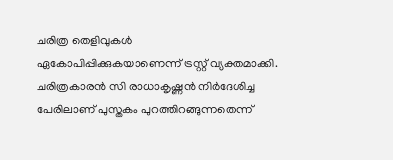ചരിത്ര തെളിവുകള്‍ ഏകോപിപ്പിക്കുകയാണെന്ന് ട്രസ്റ്റ് വ്യക്തമാക്കി. ചരിത്രകാരന്‍ സി രാധാകൃഷ്ണന്‍ നിര്‍ദേശിച്ച പേരിലാണ് പുസ്തകം പുറത്തിറങ്ങുന്നതെന്ന്‌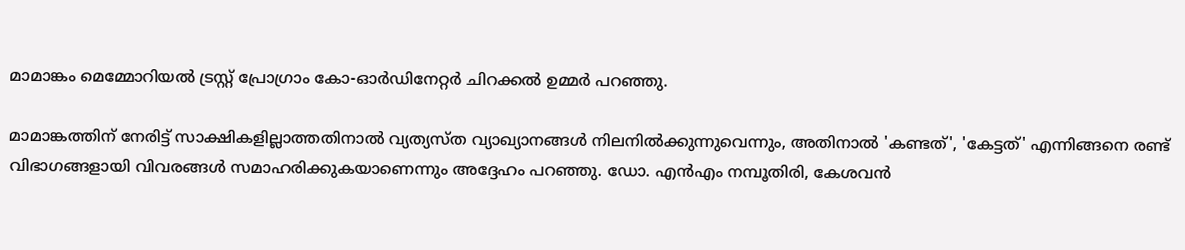മാമാങ്കം മെമ്മോറിയല്‍ ട്രസ്റ്റ് പ്രോഗ്രാം കോ-ഓര്‍ഡിനേറ്റര്‍ ചിറക്കല്‍ ഉമ്മര്‍ പറഞ്ഞു.

മാമാങ്കത്തിന് നേരിട്ട് സാക്ഷികളില്ലാത്തതിനാല്‍ വ്യത്യസ്ത വ്യാഖ്യാനങ്ങള്‍ നിലനില്‍ക്കുന്നുവെന്നും, അതിനാല്‍ 'കണ്ടത്', 'കേട്ടത്' എന്നിങ്ങനെ രണ്ട് വിഭാഗങ്ങളായി വിവരങ്ങള്‍ സമാഹരിക്കുകയാണെന്നും അദ്ദേഹം പറഞ്ഞു. ഡോ. എന്‍എം നമ്പൂതിരി, കേശവന്‍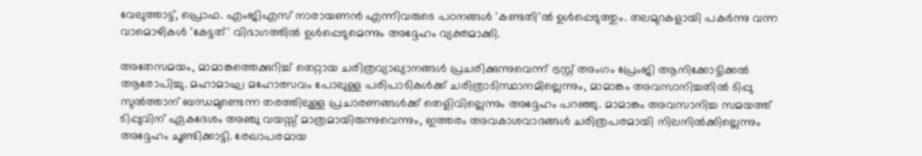വേലുത്താട്ട്, പ്രൊഫ. എംജിഎസ് നാരായണന്‍ എന്നിവരുടെ പഠനങ്ങള്‍ 'കണ്ടതി'ല്‍ ഉള്‍പ്പെടുത്തും. തലമുറകളായി പകര്‍ന്നു വന്ന വാമൊഴികള്‍ 'കേട്ടത്' വിഭാഗത്തില്‍ ഉള്‍പ്പെടുമെന്നും അദ്ദേഹം വ്യക്തമാക്കി.

അതേസമയം, മാമാങ്കത്തെക്കുറിച്ച് തെറ്റായ ചരിത്രവ്യാഖ്യാനങ്ങള്‍ പ്രചരിക്കുന്നുവെന്ന് ട്രസ്റ്റ് അംഗം പ്രേംജി ആനിക്കോട്ടിക്കല്‍ ആരോപിച്ചു. മഹാമാഘ മഹോത്സവം പോലുള്ള പരിപാടികള്‍ക്ക് ചരിത്രാടിസ്ഥാനമില്ലെന്നും, മാമാങ്കം അവസാനിച്ചതില്‍ ടിപ്പു സുല്‍ത്താന് ബന്ധമുണ്ടെന്ന തരത്തിലുള്ള പ്രചാരണങ്ങള്‍ക്ക് തെളിവില്ലെന്നും അദ്ദേഹം പറഞ്ഞു. മാമാങ്കം അവസാനിച്ച സമയത്ത് ടിപ്പുവിന് ഏകദേശം അഞ്ചു വയസ്സ് മാത്രമായിരുന്നുവെന്നും, ഇത്തരം അവകാശവാദങ്ങള്‍ ചരിത്രപരമായി നിലനില്‍ക്കില്ലെന്നും അദ്ദേഹം ചൂണ്ടിക്കാട്ടി. രേഖാപരമായ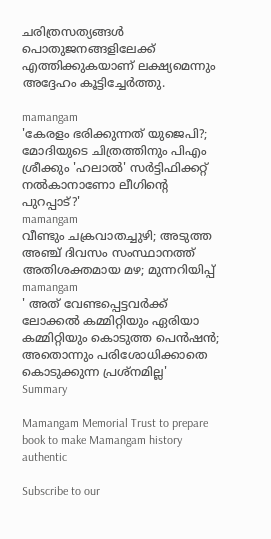ചരിത്രസത്യങ്ങള്‍ പൊതുജനങ്ങളിലേക്ക് എത്തിക്കുകയാണ് ലക്ഷ്യമെന്നും അദ്ദേഹം കൂട്ടിച്ചേര്‍ത്തു.

mamangam
'കേരളം ഭരിക്കുന്നത് യുജെപി?; മോദിയുടെ ചിത്രത്തിനും പിഎം ശ്രീക്കും 'ഹലാല്‍' സര്‍ട്ടിഫിക്കറ്റ് നല്‍കാനാണോ ലീഗിന്റെ പുറപ്പാട്?'
mamangam
വീണ്ടും ചക്രവാതച്ചുഴി; അടുത്ത അഞ്ച് ദിവസം സംസ്ഥാനത്ത് അതിശക്തമായ മഴ; മുന്നറിയിപ്പ്
mamangam
' അത് വേണ്ടപ്പെട്ടവര്‍ക്ക് ലോക്കല്‍ കമ്മിറ്റിയും ഏരിയാ കമ്മിറ്റിയും കൊടുത്ത പെന്‍ഷന്‍; അതൊന്നും പരിശോധിക്കാതെ കൊടുക്കുന്ന പ്രശ്‌നമില്ല'
Summary

Mamangam Memorial Trust to prepare book to make Mamangam history authentic

Subscribe to our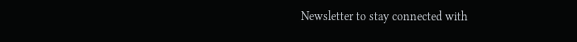Newsletter to stay connected with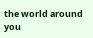the world around you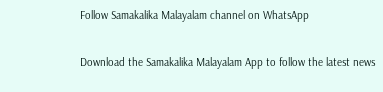Follow Samakalika Malayalam channel on WhatsApp

Download the Samakalika Malayalam App to follow the latest news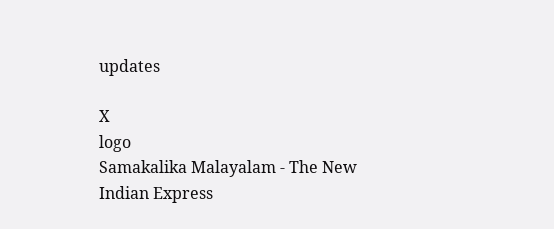updates

X
logo
Samakalika Malayalam - The New Indian Express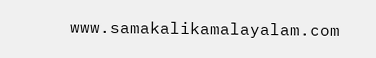www.samakalikamalayalam.com